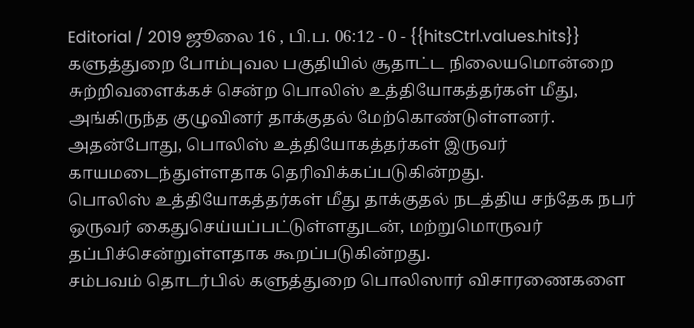Editorial / 2019 ஜூலை 16 , பி.ப. 06:12 - 0 - {{hitsCtrl.values.hits}}
களுத்துறை போம்புவல பகுதியில் சூதாட்ட நிலையமொன்றை சுற்றிவளைக்கச் சென்ற பொலிஸ் உத்தியோகத்தர்கள் மீது, அங்கிருந்த குழுவினர் தாக்குதல் மேற்கொண்டுள்ளனர்.
அதன்போது, பொலிஸ் உத்தியோகத்தர்கள் இருவர் காயமடைந்துள்ளதாக தெரிவிக்கப்படுகின்றது.
பொலிஸ் உத்தியோகத்தர்கள் மீது தாக்குதல் நடத்திய சந்தேக நபர் ஒருவர் கைதுசெய்யப்பட்டுள்ளதுடன், மற்றுமொருவர் தப்பிச்சென்றுள்ளதாக கூறப்படுகின்றது.
சம்பவம் தொடர்பில் களுத்துறை பொலிஸார் விசாரணைகளை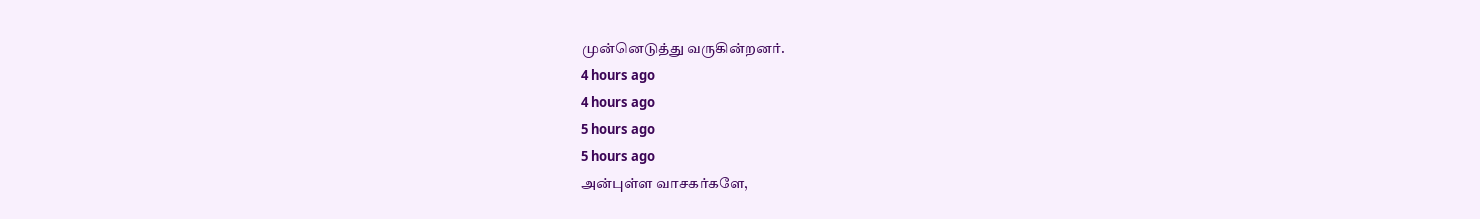முன்னெடுத்து வருகின்றனர்.
4 hours ago
4 hours ago
5 hours ago
5 hours ago
அன்புள்ள வாசகர்களே,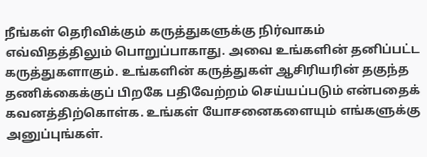நீங்கள் தெரிவிக்கும் கருத்துகளுக்கு நிர்வாகம் எவ்விதத்திலும் பொறுப்பாகாது. அவை உங்களின் தனிப்பட்ட கருத்துகளாகும். உங்களின் கருத்துகள் ஆசிரியரின் தகுந்த தணிக்கைக்குப் பிறகே பதிவேற்றம் செய்யப்படும் என்பதைக் கவனத்திற்கொள்க. உங்கள் யோசனைகளையும் எங்களுக்கு அனுப்புங்கள்.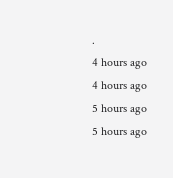.
4 hours ago
4 hours ago
5 hours ago
5 hours ago